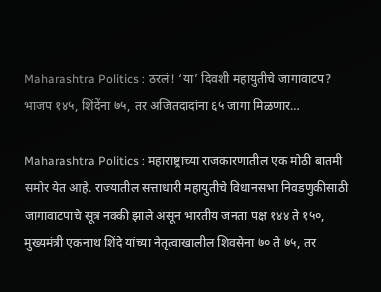Maharashtra Politics : ठरलं! ‘या’ दिवशी महायुतीचे जागावाटप? भाजप १४५, शिंदेंना ७५, तर अजितदादांना ६५ जागा मिळणार…

Maharashtra Politics : महाराष्ट्राच्या राजकारणातील एक मोठी बातमी समोर येत आहे. राज्यातील सत्ताधारी महायुतीचे विधानसभा निवडणुकीसाठी जागावाटपाचे सूत्र नक्की झाले असून भारतीय जनता पक्ष १४४ ते १५०, मुख्यमंत्री एकनाथ शिंदे यांच्या नेतृत्वाखालील शिवसेना ७० ते ७५, तर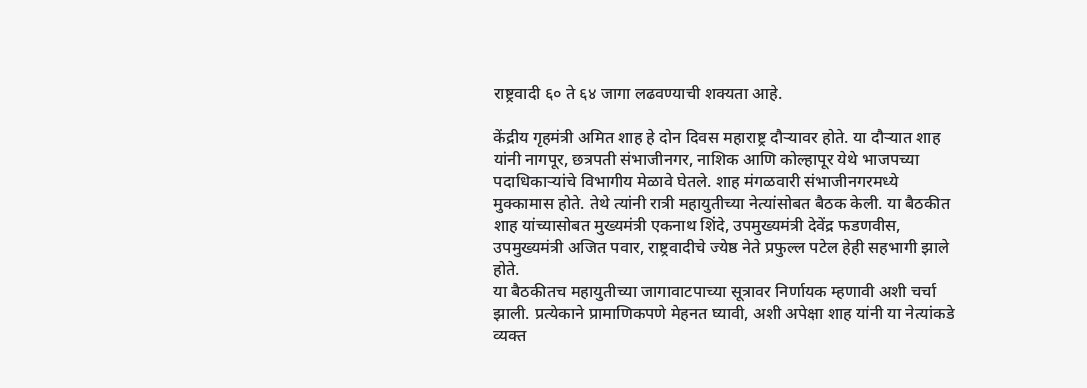राष्ट्रवादी ६० ते ६४ जागा लढवण्याची शक्यता आहे.

केंद्रीय गृहमंत्री अमित शाह हे दोन दिवस महाराष्ट्र दौऱ्यावर होते. या दौऱ्यात शाह यांनी नागपूर, छत्रपती संभाजीनगर, नाशिक आणि कोल्हापूर येथे भाजपच्या पदाधिकाऱ्यांचे विभागीय मेळावे घेतले. शाह मंगळवारी संभाजीनगरमध्ये मुक्कामास होते. तेथे त्यांनी रात्री महायुतीच्या नेत्यांसोबत बैठक केली. या बैठकीत शाह यांच्यासोबत मुख्यमंत्री एकनाथ शिंदे, उपमुख्यमंत्री देवेंद्र फडणवीस, उपमुख्यमंत्री अजित पवार, राष्ट्रवादीचे ज्येष्ठ नेते प्रफुल्ल पटेल हेही सहभागी झाले होते.
या बैठकीतच महायुतीच्या जागावाटपाच्या सूत्रावर निर्णायक म्हणावी अशी चर्चा झाली. प्रत्येकाने प्रामाणिकपणे मेहनत घ्यावी, अशी अपेक्षा शाह यांनी या नेत्यांकडे व्यक्त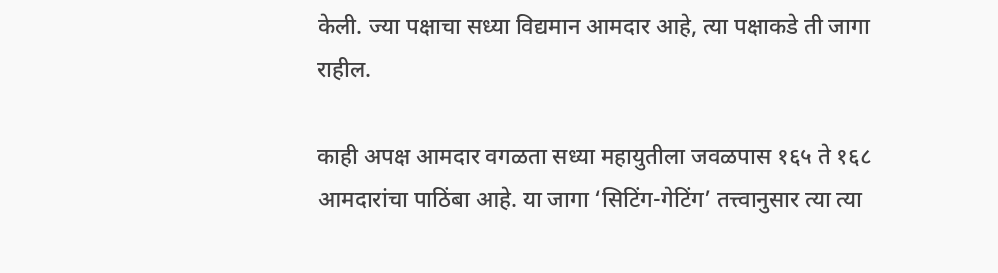केली. ज्या पक्षाचा सध्या विद्यमान आमदार आहे, त्या पक्षाकडे ती जागा राहील.

काही अपक्ष आमदार वगळता सध्या महायुतीला जवळपास १६५ ते १६८ आमदारांचा पाठिंबा आहे. या जागा ‘सिटिंग-गेटिंग’ तत्त्वानुसार त्या त्या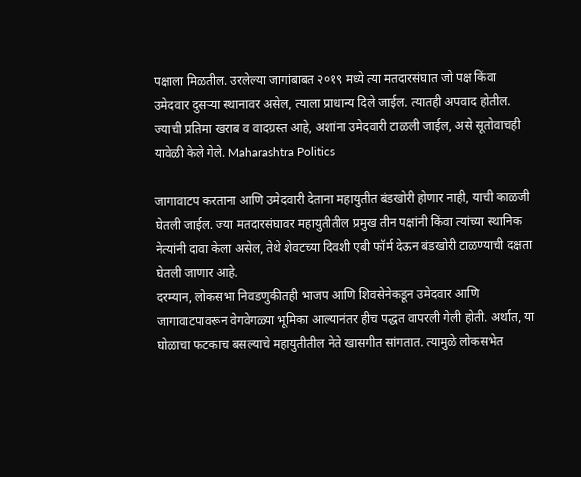पक्षाला मिळतील. उरलेल्या जागांबाबत २०१९ मध्ये त्या मतदारसंघात जो पक्ष किंवा उमेदवार दुसऱ्या स्थानावर असेल, त्याला प्राधान्य दिले जाईल. त्यातही अपवाद होतील. ज्याची प्रतिमा खराब व वादग्रस्त आहे, अशांना उमेदवारी टाळली जाईल, असे सूतोवाचही यावेळी केले गेले. Maharashtra Politics

जागावाटप करताना आणि उमेदवारी देताना महायुतीत बंडखोरी होणार नाही, याची काळजी घेतली जाईल. ज्या मतदारसंघावर महायुतीतील प्रमुख तीन पक्षांनी किंवा त्यांच्या स्थानिक नेत्यांनी दावा केला असेल, तेथे शेवटच्या दिवशी एबी फॉर्म देऊन बंडखोरी टाळण्याची दक्षता घेतली जाणार आहे.
दरम्यान, लोकसभा निवडणुकीतही भाजप आणि शिवसेनेकडून उमेदवार आणि जागावाटपावरून वेगवेगळ्या भूमिका आल्यानंतर हीच पद्धत वापरली गेली होती. अर्थात, या घोळाचा फटकाच बसल्याचे महायुतीतील नेते खासगीत सांगतात. त्यामुळे लोकसभेत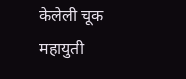केलेली चूक महायुती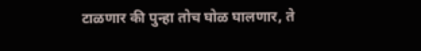टाळणार की पुन्हा तोच घोळ घालणार, ते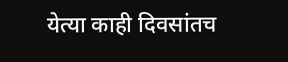येत्या काही दिवसांतच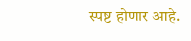स्पष्ट होणार आहे.